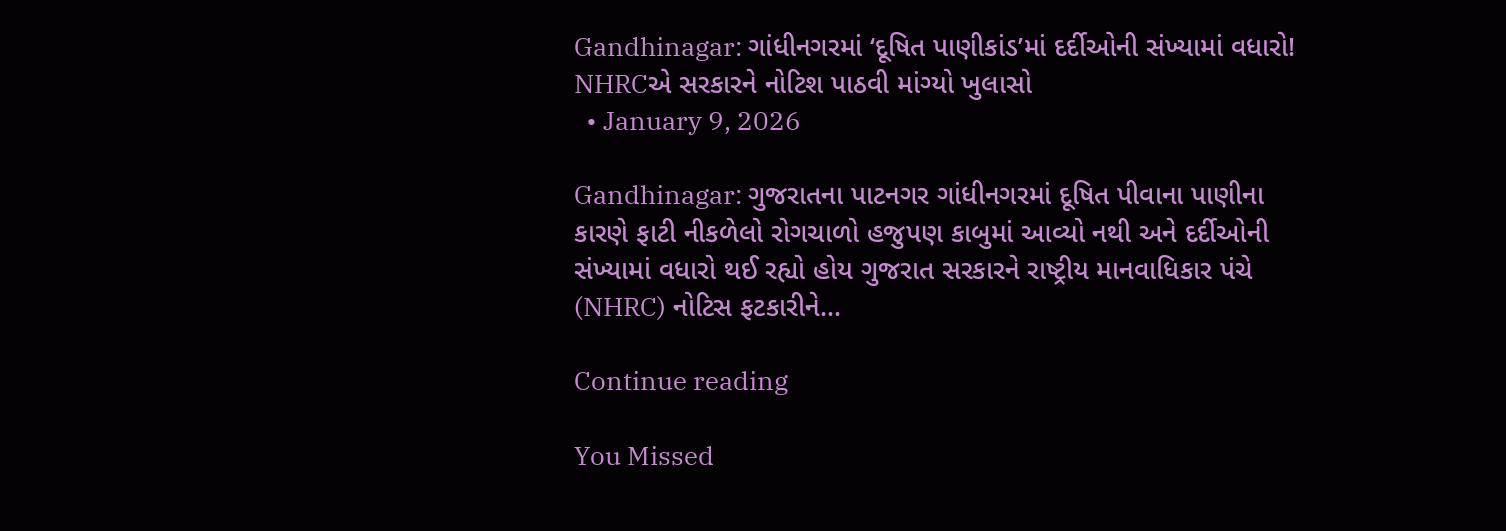Gandhinagar: ગાંધીનગરમાં ‘દૂષિત પાણીકાંડ’માં દર્દીઓની સંખ્યામાં વધારો! NHRCએ સરકારને નોટિશ પાઠવી માંગ્યો ખુલાસો
  • January 9, 2026

Gandhinagar: ગુજરાતના પાટનગર ગાંધીનગરમાં દૂષિત પીવાના પાણીના કારણે ફાટી નીકળેલો રોગચાળો હજુપણ કાબુમાં આવ્યો નથી અને દર્દીઓની સંખ્યામાં વધારો થઈ રહ્યો હોય ગુજરાત સરકારને રાષ્ટ્રીય માનવાધિકાર પંચે (NHRC) નોટિસ ફટકારીને…

Continue reading

You Missed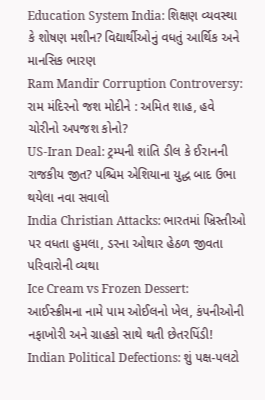Education System India: શિક્ષણ વ્યવસ્થા કે શોષણ મશીન? વિદ્યાર્થીઓનું વધતું આર્થિક અને માનસિક ભારણ
Ram Mandir Corruption Controversy: રામ મંદિરનો જશ મોદીને : અમિત શાહ, હવે ચોરીનો અપજશ કોનો?
US-Iran Deal: ટ્રમ્પની શાંતિ ડીલ કે ઈરાનની રાજકીય જીત? પશ્ચિમ એશિયાના યુદ્ધ બાદ ઉભા થયેલા નવા સવાલો
India Christian Attacks: ભારતમાં ખ્રિસ્તીઓ પર વધતા હુમલા, ડરના ઓથાર હેઠળ જીવતા પરિવારોની વ્યથા
Ice Cream vs Frozen Dessert: આઈસ્ક્રીમના નામે પામ ઓઈલનો ખેલ, કંપનીઓની નફાખોરી અને ગ્રાહકો સાથે થતી છેતરપિંડી!
Indian Political Defections: શું પક્ષ-પલટો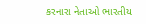કરનારા નેતાઓ ભારતીય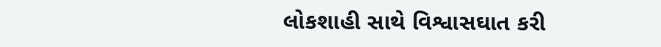લોકશાહી સાથે વિશ્વાસઘાત કરી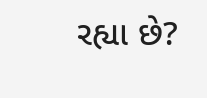રહ્યા છે?